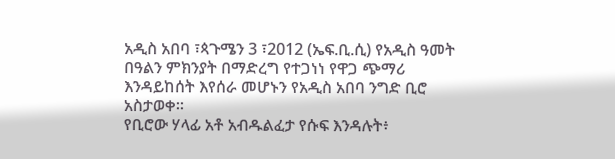አዲስ አበባ ፣ጳጉሜን 3 ፣2012 (ኤፍ.ቢ.ሲ) የአዲስ ዓመት በዓልን ምክንያት በማድረግ የተጋነነ የዋጋ ጭማሪ እንዳይከሰት እየሰራ መሆኑን የአዲስ አበባ ንግድ ቢሮ አስታወቀ።
የቢሮው ሃላፊ አቶ አብዱልፈታ የሱፍ እንዳሉት፥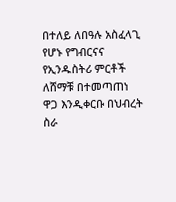በተለይ ለበዓሉ አስፈላጊ የሆኑ የግብርናና የኢንዱስትሪ ምርቶች ለሸማቹ በተመጣጠነ ዋጋ እንዲቀርቡ በህብረት ስራ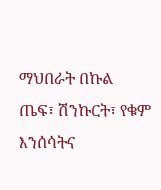ማህበራት በኩል ጤፍ፣ ሽንኩርት፣ የቁም እንሰሳትና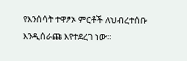የእንሰሳት ተዋፆኦ ምርቶች ለህብረተሰቡ እንዲሰራጩ እየተደረገ ነው።